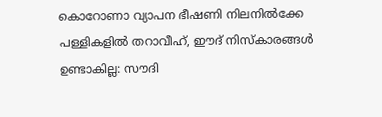കൊറോണാ വ്യാപന ഭീഷണി നിലനില്‍ക്കേ പള്ളികളില്‍ തറാവീഹ്, ഈദ് നിസ്കാരങ്ങള്‍ ഉണ്ടാകില്ല: സൗദി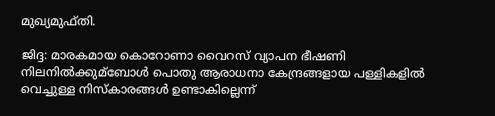മുഖ്യമുഫ്‌തി.

ജിദ്ദ: മാരകമായ കൊറോണാ വൈറസ് വ്യാപന ഭീഷണി നിലനില്‍ക്കുമ്ബോള്‍ പൊതു ആരാധനാ കേന്ദ്രങ്ങളായ പള്ളികളില്‍ വെച്ചുള്ള നിസ്കാരങ്ങള്‍ ഉണ്ടാകില്ലെന്ന്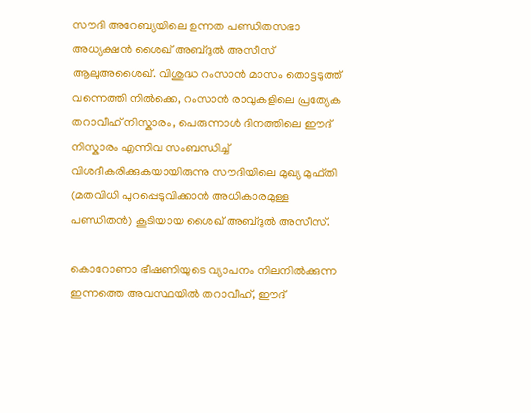സൗദി അറേബ്യയിലെ ഉന്നത പണ്ഡിതസഭാ അധ്യക്ഷന്‍ ശൈഖ് അബ്ദുല്‍ അസീസ് ആലുഅശൈഖ്. വിശുദ്ധ റംസാന്‍ മാസം തൊട്ടടുത്ത് വന്നെത്തി നില്‍ക്കെ, റംസാന്‍ രാവുകളിലെ പ്രത്യേക തറാവീഹ് നിസ്കാരം, പെരുന്നാള്‍ ദിനത്തിലെ ഈദ് നിസ്കാരം എന്നിവ സംബന്ധിച്ച്‌ വിശദീകരിക്കുകയായിരുന്നു സൗദിയിലെ മുഖ്യ മുഫ്തി (മതവിധി പുറപ്പെടുവിക്കാന്‍ അധികാരമുള്ള പണ്ഡിതന്‍) കൂടിയായ ശൈഖ് അബ്ദുല്‍ അസീസ്.

കൊറോണാ ഭീഷണിയുടെ വ്യാപനം നിലനില്‍ക്കുന്ന ഇന്നത്തെ അവസ്ഥയില്‍ തറാവീഹ്, ഈദ്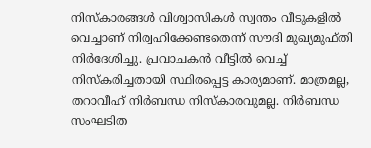നിസ്കാരങ്ങള്‍ വിശ്വാസികള്‍ സ്വന്തം വീടുകളില്‍ വെച്ചാണ് നിര്വഹിക്കേണ്ടതെന്ന് സൗദി മുഖ്യമുഫ്‌തി നിര്‍ദേശിച്ചു. പ്രവാചകന്‍ വീട്ടില്‍ വെച്ച്‌ നിസ്കരിച്ചതായി സ്ഥിരപ്പെട്ട കാര്യമാണ്. മാത്രമല്ല, തറാവീഹ് നിര്‍ബന്ധ നിസ്കാരവുമല്ല. നിര്‍ബന്ധ സംഘടിത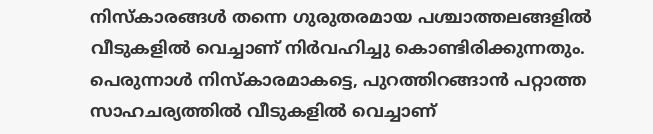നിസ്കാരങ്ങള്‍ തന്നെ ഗുരുതരമായ പശ്ചാത്തലങ്ങളില്‍ വീടുകളില്‍ വെച്ചാണ് നിര്‍വഹിച്ചു കൊണ്ടിരിക്കുന്നതും. പെരുന്നാള്‍ നിസ്കാരമാകട്ടെ, പുറത്തിറങ്ങാന്‍ പറ്റാത്ത സാഹചര്യത്തില്‍ വീടുകളില്‍ വെച്ചാണ്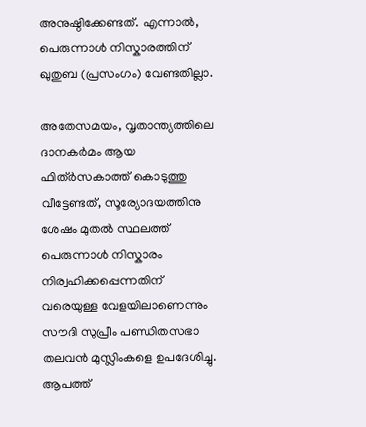അനുഷ്ഠിക്കേണ്ടത്. എന്നാല്‍, പെരുന്നാള്‍ നിസ്കാരത്തിന് ഖുതുബ (പ്രസംഗം) വേണ്ടതില്ലാ.

അതേസമയം, വൃതാന്ത്യത്തിലെ ദാനകര്‍മം ആയ ഫിത്ര്‍സകാത്ത് കൊടുത്തു വീട്ടേണ്ടത്, സൂര്യോദയത്തിനു ശേഷം മുതല്‍ സ്ഥലത്ത് പെരുന്നാള്‍ നിസ്കാരം നിര്വഹിക്കപ്പെന്നതിന് വരെയുള്ള വേളയിലാണെന്നും സൗദി സുപ്രീം പണ്ഡിതസഭാ തലവന്‍ മുസ്ലിംകളെ ഉപദേശിച്ചു. ആപത്ത്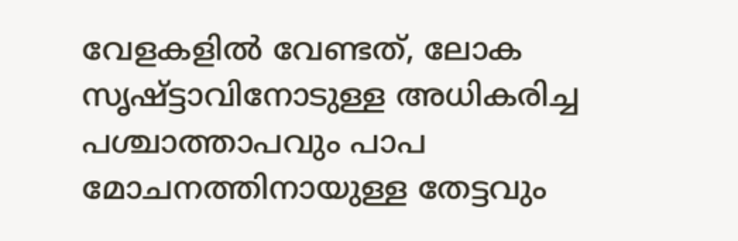വേളകളില്‍ വേണ്ടത്, ലോക സൃഷ്ട്ടാവിനോടുള്ള അധികരിച്ച പശ്ചാത്താപവും പാപ മോചനത്തിനായുള്ള തേട്ടവും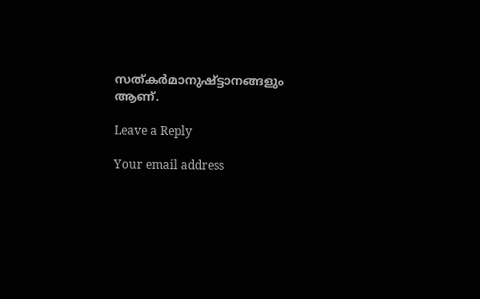സത്കര്‍മാനുഷ്ട്ടാനങ്ങളും ആണ്.

Leave a Reply

Your email address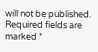will not be published. Required fields are marked *